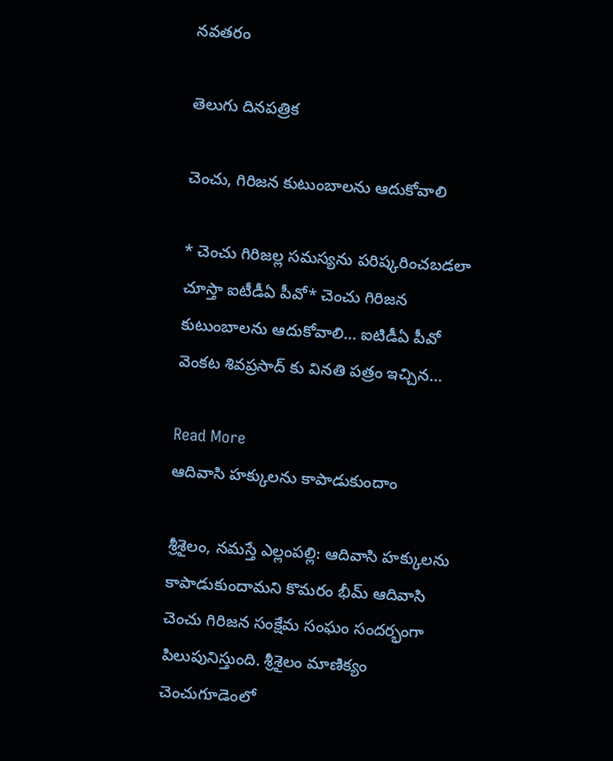నవతరం

తెలుగు దినపత్రిక

చెంచు, గిరిజన కుటుంబాలను ఆదుకోవాలి

* చెంచు గిరిజల్ల సమస్యను పరిష్కరించబడలా చూస్తా ఐటీడీఏ పీవో* చెంచు గిరిజన కుటుంబాలను ఆదుకోవాలి… ఐటిడీఏ పీవో వెంకట శివప్రసాద్ కు వినతి పత్రం ఇచ్చిన…

Read More
ఆదివాసి హక్కులను కాపాడుకుందాం

శ్రీశైలం, నమస్తే ఎల్లంపల్లి: ఆదివాసి హక్కులను కాపాడుకుందామని కొమరం భీమ్ ఆదివాసి చెంచు గిరిజన సంక్షేమ సంఘం సందర్భంగా పిలుపునిస్తుంది. శ్రీశైలం మాణిక్యం చెంచుగూడెంలో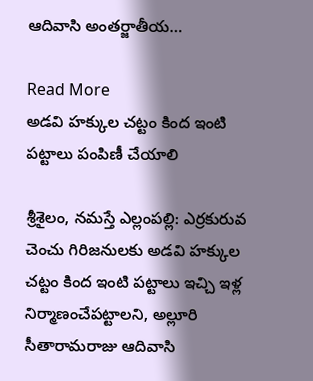ఆదివాసి అంతర్జాతీయ…

Read More
అడవి హక్కుల చట్టం కింద ఇంటి పట్టాలు పంపిణీ చేయాలి

శ్రీశైలం, నమస్తే ఎల్లంపల్లి: ఎర్రకురువ చెంచు గిరిజనులకు అడవి హక్కుల చట్టం కింద ఇంటి పట్టాలు ఇచ్చి ఇళ్ల నిర్మాణంచేపట్టాలని, అల్లూరి సీతారామరాజు ఆదివాసి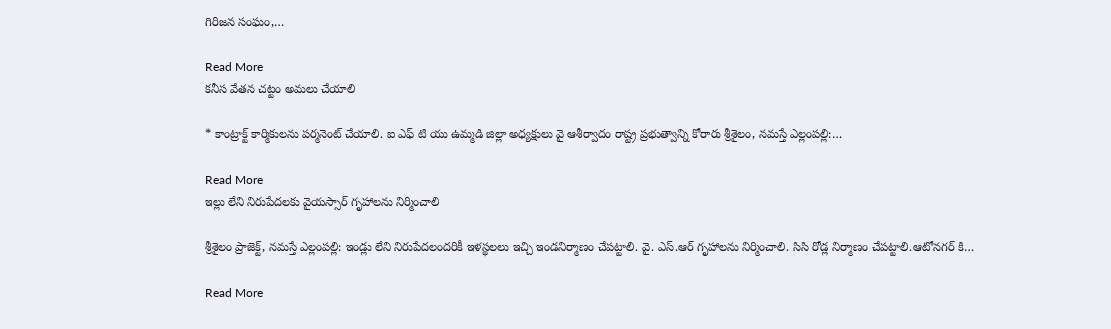గిరిజన సంఘం,…

Read More
కనీస వేతన చట్టం అమలు చేయాలి

* కాంట్రాక్ట్ కార్మికులను పర్మనెంట్ చేయాలి. ఐ ఎఫ్ టి యు ఉమ్మడి జిల్లా అధ్యక్షులు వై ఆశీర్వాదం రాష్ట్ర ప్రభుత్వాన్ని కోరారు శ్రీశైలం, నమస్తే ఎల్లంపల్లి:…

Read More
ఇల్లు లేని నిరుపేదలకు వైయస్సార్ గృహాలను నిర్మించాలి

శ్రీశైలం ప్రాజెక్ట్, నమస్తే ఎల్లంపల్లి: ఇండ్లు లేని నిరుపేదలందరికీ ఇళస్థలలు ఇచ్చి ఇండనిర్మాణం చేపట్టాలి. వై. ఎస్.ఆర్ గృహాలను నిర్మించాలి. సిసి రోడ్ల నిర్మాణం చేపట్టాలి.ఆటోనగర్ కి…

Read More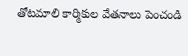తోటమాలి కార్మికుల వేతనాలు పెంచండి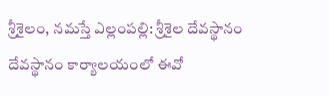శ్రీశైలం, నమస్తే ఎల్లంపల్లి: శ్రీశైల దేవస్థానం దేవస్థానం కార్యాలయంలో ఈవో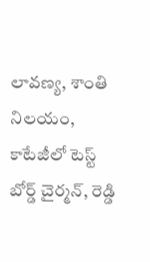లావణ్య, శాంతి నిలయం, కాటేజీలో టెస్ట్ బోర్డ్ చైర్మన్, రెడ్డి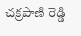చక్రపాణి రెడ్డి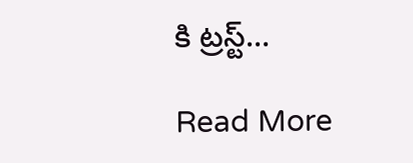కి ట్రస్ట్…

Read More